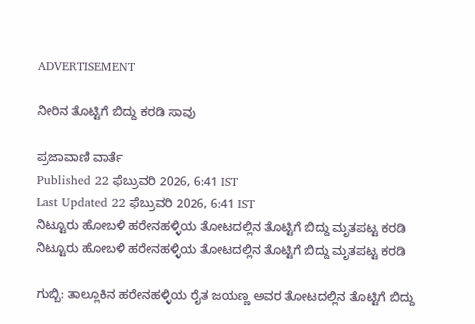ADVERTISEMENT

ನೀರಿನ ತೊಟ್ಟಿಗೆ ಬಿದ್ದು ಕರಡಿ ಸಾವು

ಪ್ರಜಾವಾಣಿ ವಾರ್ತೆ
Published 22 ಫೆಬ್ರುವರಿ 2026, 6:41 IST
Last Updated 22 ಫೆಬ್ರುವರಿ 2026, 6:41 IST
ನಿಟ್ಟೂರು ಹೋಬಳಿ ಹರೇನಹಳ್ಳಿಯ ತೋಟದಲ್ಲಿನ ತೊಟ್ಟಿಗೆ ಬಿದ್ದು ಮೃತಪಟ್ಟ ಕರಡಿ
ನಿಟ್ಟೂರು ಹೋಬಳಿ ಹರೇನಹಳ್ಳಿಯ ತೋಟದಲ್ಲಿನ ತೊಟ್ಟಿಗೆ ಬಿದ್ದು ಮೃತಪಟ್ಟ ಕರಡಿ

ಗುಬ್ಬಿ: ತಾಲ್ಲೂಕಿನ ಹರೇನಹಳ್ಳಿಯ ರೈತ ಜಯಣ್ಣ ಅವರ ತೋಟದಲ್ಲಿನ ತೊಟ್ಟಿಗೆ ಬಿದ್ದು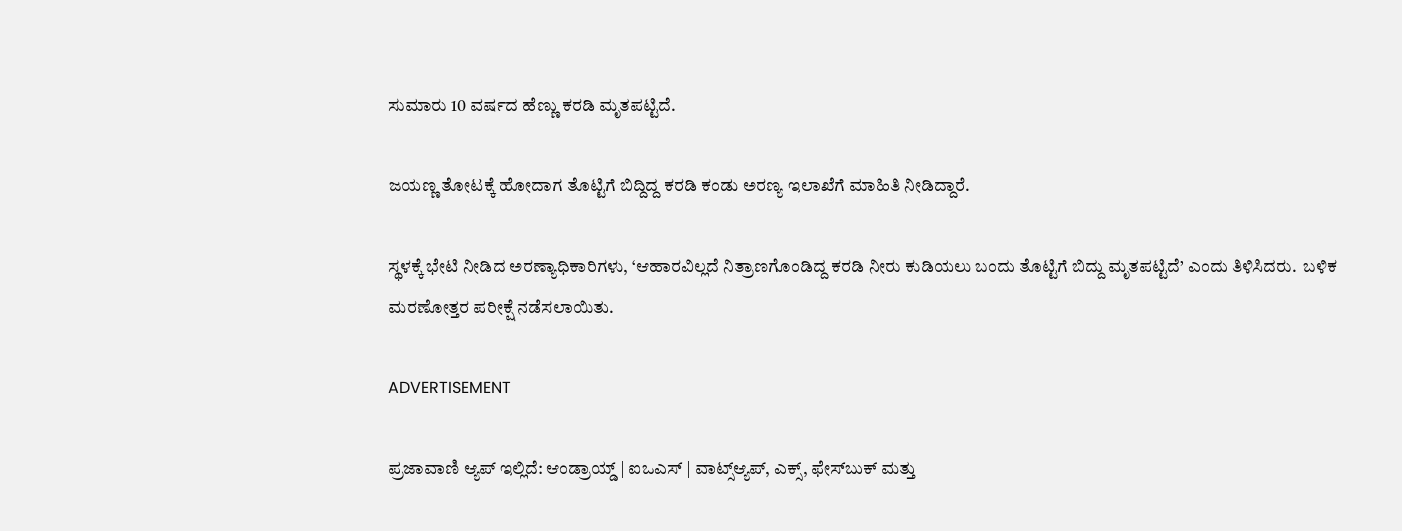ಸುಮಾರು 10 ವರ್ಷದ ಹೆಣ್ಣು ಕರಡಿ ಮೃತಪಟ್ಟಿದೆ.

ಜಯಣ್ಣ ತೋಟಕ್ಕೆ ಹೋದಾಗ ತೊಟ್ಟಿಗೆ ಬಿದ್ದಿದ್ದ ಕರಡಿ ಕಂಡು ಅರಣ್ಯ ಇಲಾಖೆಗೆ ಮಾಹಿತಿ ನೀಡಿದ್ದಾರೆ.

ಸ್ಥಳಕ್ಕೆ ಭೇಟಿ ನೀಡಿದ ಅರಣ್ಯಾಧಿಕಾರಿಗಳು, ‘ಆಹಾರವಿಲ್ಲದೆ ನಿತ್ರಾಣಗೊಂಡಿದ್ದ ಕರಡಿ ನೀರು ಕುಡಿಯಲು ಬಂದು ತೊಟ್ಟಿಗೆ ಬಿದ್ದು ಮೃತಪಟ್ಟಿದೆ’ ಎಂದು ತಿಳಿಸಿದರು.  ಬಳಿಕ ಮರಣೋತ್ತರ ಪರೀಕ್ಷೆ ನಡೆಸಲಾಯಿತು.

ADVERTISEMENT

ಪ್ರಜಾವಾಣಿ ಆ್ಯಪ್ ಇಲ್ಲಿದೆ: ಆಂಡ್ರಾಯ್ಡ್ | ಐಒಎಸ್ | ವಾಟ್ಸ್ಆ್ಯಪ್, ಎಕ್ಸ್, ಫೇಸ್‌ಬುಕ್ ಮತ್ತು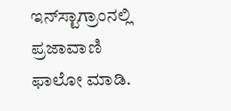ಇನ್‌ಸ್ಟಾಗ್ರಾಂನಲ್ಲಿ ಪ್ರಜಾವಾಣಿ ಫಾಲೋ ಮಾಡಿ.